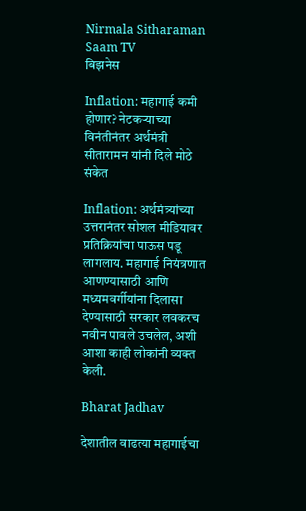Nirmala Sitharaman Saam TV
बिझनेस

Inflation: महागाई कमी होणार? नेटकऱ्याच्या विनंतीनंतर अर्थमंत्री सीतारामन यांनी दिले मोठे संकेत

Inflation: अर्थमंत्र्यांच्या उत्तरानंतर सोशल मीडियावर प्रतिक्रियांचा पाऊस पडू लागलाय. महागाई नियंत्रणात आणण्यासाठी आणि मध्यमवर्गीयांना दिलासा देण्यासाठी सरकार लवकरच नवीन पावले उचलेल, अशी आशा काही लोकांनी व्यक्त केली.

Bharat Jadhav

देशातील वाढत्या महागाईचा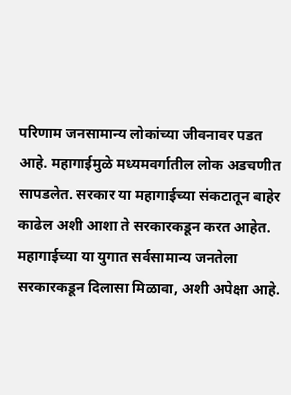परिणाम जनसामान्य लोकांच्या जीवनावर पडत आहे. महागाईमुळे मध्यमवर्गातील लोक अडचणीत सापडलेत. सरकार या महागाईच्या संकटातून बाहेर काढेल अशी आशा ते सरकारकडून करत आहेत. महागाईच्या या युगात सर्वसामान्य जनतेला सरकारकडून दिलासा मिळावा, अशी अपेक्षा आहे.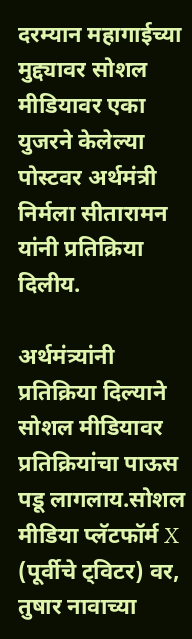दरम्यान महागाईच्या मुद्द्यावर सोशल मीडियावर एका युजरने केलेल्या पोस्टवर अर्थमंत्री निर्मला सीतारामन यांनी प्रतिक्रिया दिलीय.

अर्थमंत्र्यांनी प्रतिक्रिया दिल्याने सोशल मीडियावर प्रतिक्रियांचा पाऊस पडू लागलाय.सोशल मीडिया प्लॅटफॉर्म X (पूर्वीचे ट्विटर) वर, तुषार नावाच्या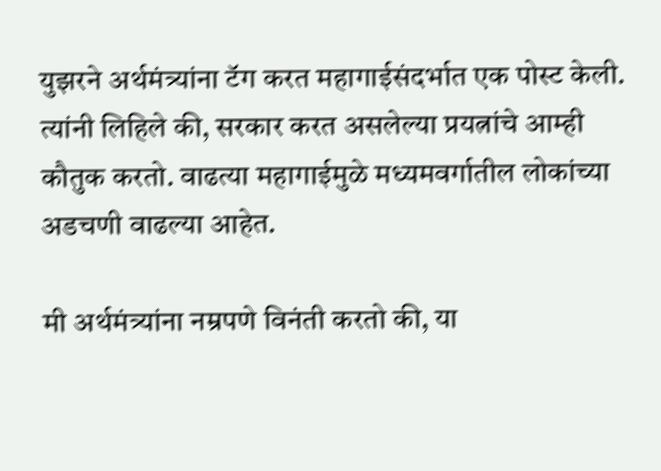युझरने अर्थमंत्र्यांना टॅग करत महागाईसंदर्भात एक पोस्ट केली. त्यांनी लिहिले की, सरकार करत असलेल्या प्रयत्नांचे आम्ही कौतुक करतो. वाढत्या महागाईमुळे मध्यमवर्गातील लोकांच्या अडचणी वाढल्या आहेत.

मी अर्थमंत्र्यांना नम्रपणे विनंती करतो की, या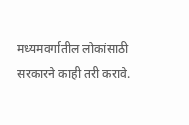मध्यमवर्गातील लोकांसाठी सरकारने काही तरी करावे.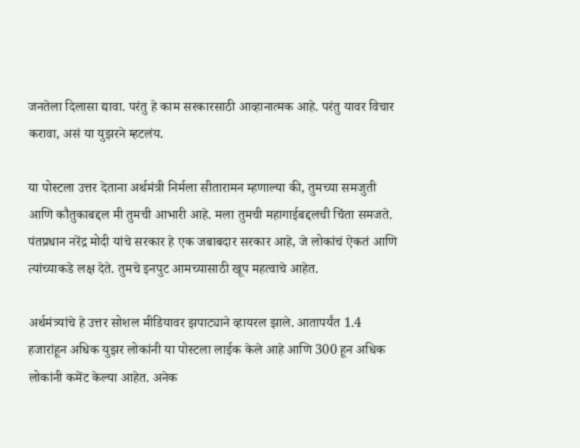जनतेला दिलासा द्यावा. परंतु हे काम सरकारसाठी आव्हानात्मक आहे. परंतु यावर विचार करावा, असं या युझरने म्हटलंय.

या पोस्टला उत्तर देताना अर्थमंत्री निर्मला सीतारामन म्हणाल्या की, तुमच्या समजुती आणि कौतुकाबद्दल मी तुमची आभारी आहे. मला तुमची महागाईबद्दलची चिंता समजते. पंतप्रधान नरेंद्र मोदी यांचे सरकार हे एक जबाबदार सरकार आहे, जे लोकांचं ऐकतं आणि त्यांच्याकडे लक्ष देते. तुमचे इनपुट आमच्यासाठी खूप महत्वाचे आहेत.

अर्थमंत्र्यांचे हे उत्तर सोशल मीडियावर झपाट्याने व्हायरल झाले. आतापर्यंत 1.4 हजारांहून अधिक युझर लोकांनी या पोस्टला लाईक केले आहे आणि 300 हून अधिक लोकांनी कमेंट केल्या आहेत. अनेक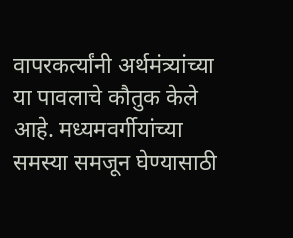वापरकर्त्यांनी अर्थमंत्र्यांच्या या पावलाचे कौतुक केले आहे. मध्यमवर्गीयांच्या समस्या समजून घेण्यासाठी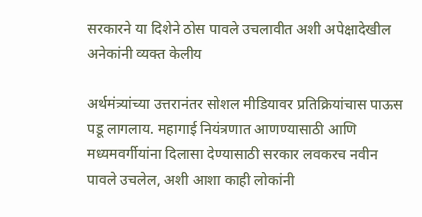सरकारने या दिशेने ठोस पावले उचलावीत अशी अपेक्षादेखील अनेकांनी व्यक्त केलीय

अर्थमंत्र्यांच्या उत्तरानंतर सोशल मीडियावर प्रतिक्रियांचास पाऊस पडू लागलाय. महागाई नियंत्रणात आणण्यासाठी आणि मध्यमवर्गीयांना दिलासा देण्यासाठी सरकार लवकरच नवीन पावले उचलेल, अशी आशा काही लोकांनी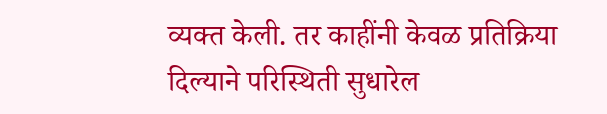व्यक्त केली. तर काहींनी केवळ प्रतिक्रिया दिल्याने परिस्थिती सुधारेल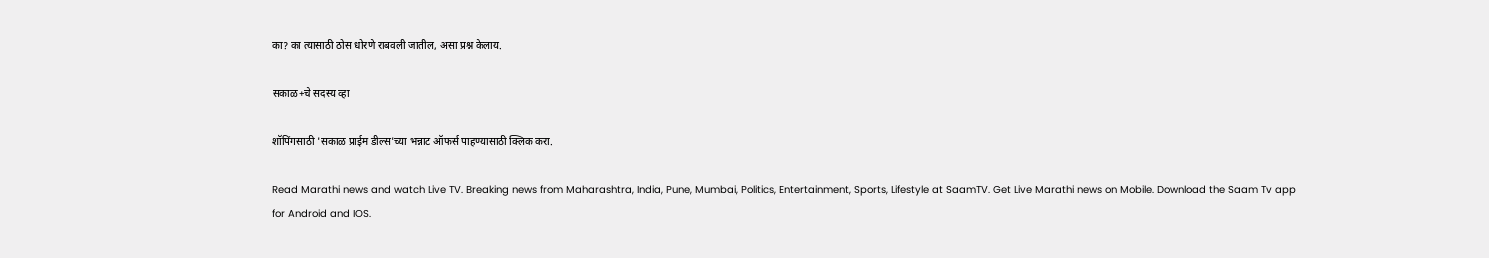का? का त्यासाठी ठोस धोरणे राबवली जातील, असा प्रश्न केलाय.

सकाळ+चे सदस्य व्हा

शॉपिंगसाठी 'सकाळ प्राईम डील्स'च्या भन्नाट ऑफर्स पाहण्यासाठी क्लिक करा.

Read Marathi news and watch Live TV. Breaking news from Maharashtra, India, Pune, Mumbai, Politics, Entertainment, Sports, Lifestyle at SaamTV. Get Live Marathi news on Mobile. Download the Saam Tv app for Android and IOS.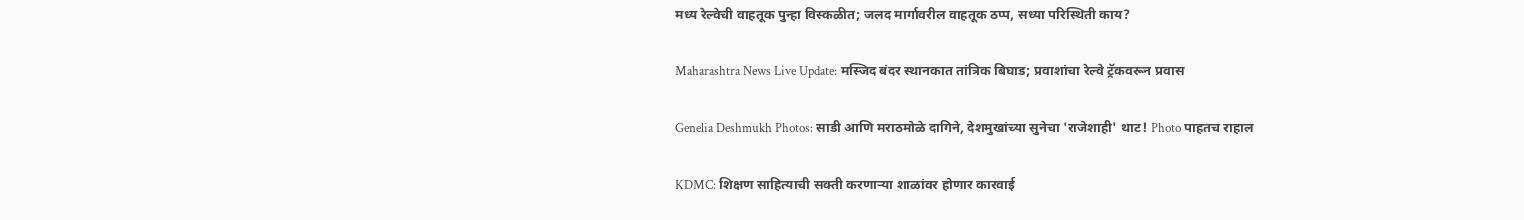मध्य रेल्वेची वाहतूक पुन्हा विस्कळीत; जलद मार्गावरील वाहतूक ठप्प, सध्या परिस्थिती काय?

Maharashtra News Live Update: मस्जिद बंदर स्थानकात तांत्रिक बिघाड; प्रवाशांचा रेल्वे ट्रॅकवरून प्रवास

Genelia Deshmukh Photos: साडी आणि मराठमोळे दागिने, देशमुखांच्या सुनेचा 'राजेशाही' थाट! Photo पाहतच राहाल

KDMC: शिक्षण साहित्याची सक्ती करणाऱ्या शाळांवर होणार कारवाई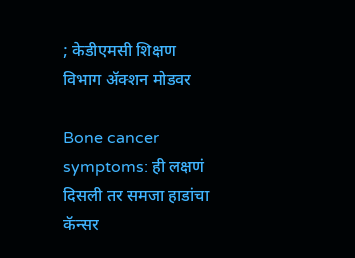; केडीएमसी शिक्षण विभाग ॲक्शन मोडवर

Bone cancer symptoms: ही लक्षणं दिसली तर समजा हाडांचा कॅन्सर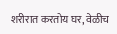शरीरात करतोय घर, वेळीच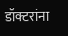डॉक्टरांना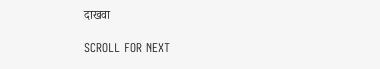दाखवा

SCROLL FOR NEXT